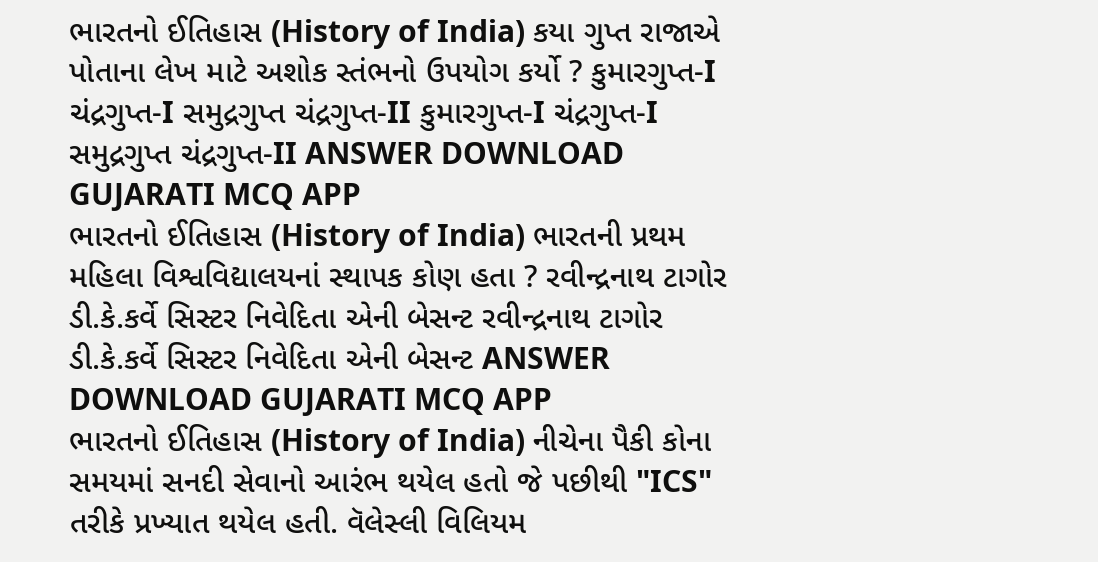ભારતનો ઈતિહાસ (History of India) કયા ગુપ્ત રાજાએ પોતાના લેખ માટે અશોક સ્તંભનો ઉપયોગ કર્યો ? કુમારગુપ્ત-I ચંદ્રગુપ્ત-I સમુદ્રગુપ્ત ચંદ્રગુપ્ત-II કુમારગુપ્ત-I ચંદ્રગુપ્ત-I સમુદ્રગુપ્ત ચંદ્રગુપ્ત-II ANSWER DOWNLOAD GUJARATI MCQ APP
ભારતનો ઈતિહાસ (History of India) ભારતની પ્રથમ મહિલા વિશ્વવિદ્યાલયનાં સ્થાપક કોણ હતા ? રવીન્દ્રનાથ ટાગોર ડી.કે.કર્વે સિસ્ટર નિવેદિતા એની બેસન્ટ રવીન્દ્રનાથ ટાગોર ડી.કે.કર્વે સિસ્ટર નિવેદિતા એની બેસન્ટ ANSWER DOWNLOAD GUJARATI MCQ APP
ભારતનો ઈતિહાસ (History of India) નીચેના પૈકી કોના સમયમાં સનદી સેવાનો આરંભ થયેલ હતો જે પછીથી "ICS" તરીકે પ્રખ્યાત થયેલ હતી. વૅલેસ્લી વિલિયમ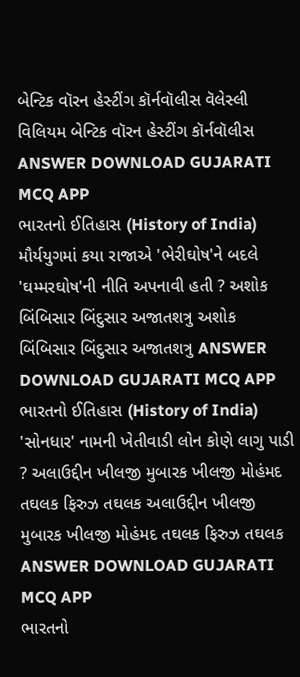બેન્ટિક વૉરન હેસ્ટીંગ કૉર્નવૉલીસ વૅલેસ્લી વિલિયમ બેન્ટિક વૉરન હેસ્ટીંગ કૉર્નવૉલીસ ANSWER DOWNLOAD GUJARATI MCQ APP
ભારતનો ઈતિહાસ (History of India) મૌર્યયુગમાં કયા રાજાએ 'ભેરીઘોષ'ને બદલે 'ઘમ્મરઘોષ'ની નીતિ અપનાવી હતી ? અશોક બિંબિસાર બિંદુસાર અજાતશત્રુ અશોક બિંબિસાર બિંદુસાર અજાતશત્રુ ANSWER DOWNLOAD GUJARATI MCQ APP
ભારતનો ઈતિહાસ (History of India) 'સોનધાર' નામની ખેતીવાડી લોન કોણે લાગુ પાડી ? અલાઉદ્દીન ખીલજી મુબારક ખીલજી મોહંમદ તઘલક ફિરુઝ તઘલક અલાઉદ્દીન ખીલજી મુબારક ખીલજી મોહંમદ તઘલક ફિરુઝ તઘલક ANSWER DOWNLOAD GUJARATI MCQ APP
ભારતનો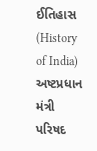ઈતિહાસ (History of India) અષ્ટપ્રધાન મંત્રી પરિષદ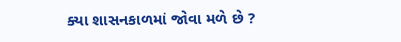ક્યા શાસનકાળમાં જોવા મળે છે ?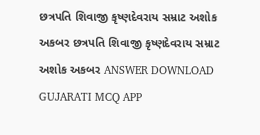છત્રપતિ શિવાજી કૃષ્ણદેવરાય સમ્રાટ અશોક અકબર છત્રપતિ શિવાજી કૃષ્ણદેવરાય સમ્રાટ અશોક અકબર ANSWER DOWNLOAD GUJARATI MCQ APP